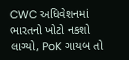CWC અધિવેશનમાં ભારતનો ખોટો નકશો લાગ્યો, PoK ગાયબ તો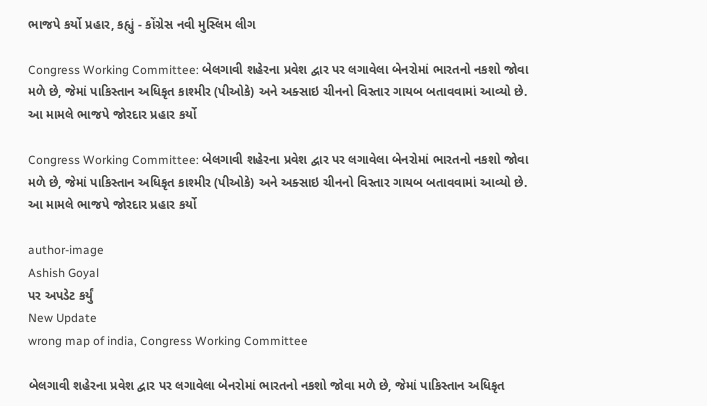ભાજપે કર્યો પ્રહાર, કહ્યું - કોંગ્રેસ નવી મુસ્લિમ લીગ

Congress Working Committee: બેલગાવી શહેરના પ્રવેશ દ્વાર પર લગાવેલા બેનરોમાં ભારતનો નકશો જોવા મળે છે, જેમાં પાકિસ્તાન અધિકૃત કાશ્મીર (પીઓકે) અને અક્સાઇ ચીનનો વિસ્તાર ગાયબ બતાવવામાં આવ્યો છે. આ મામલે ભાજપે જોરદાર પ્રહાર કર્યો

Congress Working Committee: બેલગાવી શહેરના પ્રવેશ દ્વાર પર લગાવેલા બેનરોમાં ભારતનો નકશો જોવા મળે છે, જેમાં પાકિસ્તાન અધિકૃત કાશ્મીર (પીઓકે) અને અક્સાઇ ચીનનો વિસ્તાર ગાયબ બતાવવામાં આવ્યો છે. આ મામલે ભાજપે જોરદાર પ્રહાર કર્યો

author-image
Ashish Goyal
પર અપડેટ કર્યું
New Update
wrong map of india, Congress Working Committee

બેલગાવી શહેરના પ્રવેશ દ્વાર પર લગાવેલા બેનરોમાં ભારતનો નકશો જોવા મળે છે, જેમાં પાકિસ્તાન અધિકૃત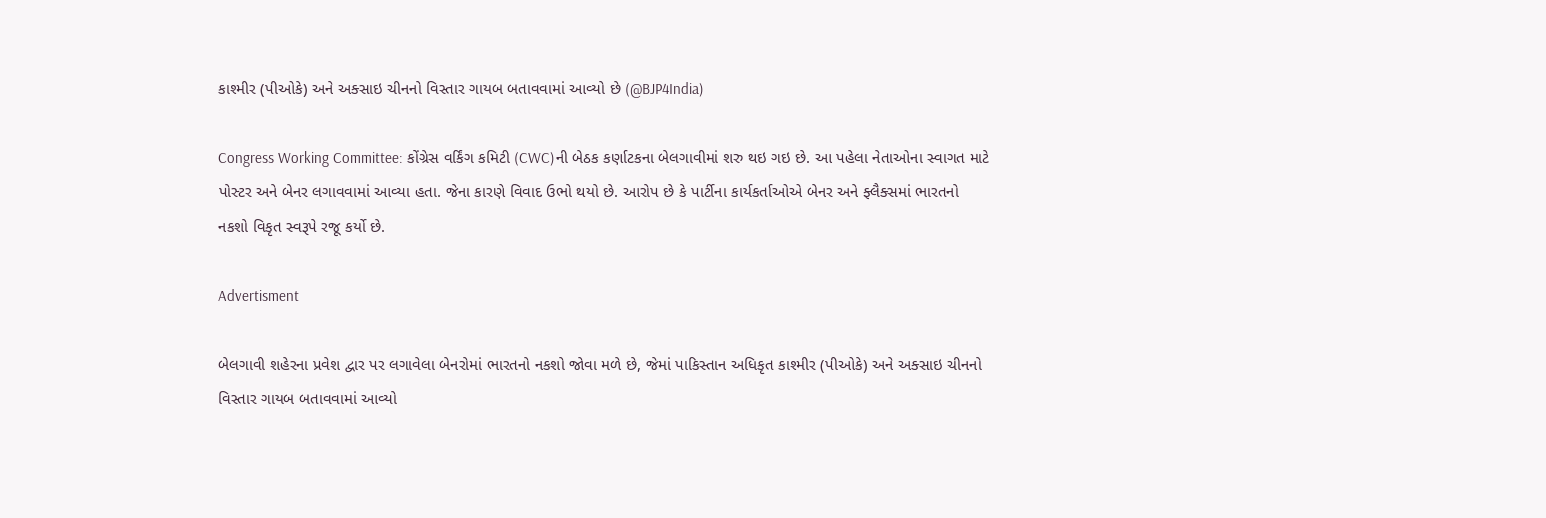કાશ્મીર (પીઓકે) અને અક્સાઇ ચીનનો વિસ્તાર ગાયબ બતાવવામાં આવ્યો છે (@BJP4India)

Congress Working Committee: કોંગ્રેસ વર્કિંગ કમિટી (CWC)ની બેઠક કર્ણાટકના બેલગાવીમાં શરુ થઇ ગઇ છે. આ પહેલા નેતાઓના સ્વાગત માટે પોસ્ટર અને બેનર લગાવવામાં આવ્યા હતા. જેના કારણે વિવાદ ઉભો થયો છે. આરોપ છે કે પાર્ટીના કાર્યકર્તાઓએ બેનર અને ફ્લૈક્સમાં ભારતનો નકશો વિકૃત સ્વરૂપે રજૂ કર્યો છે.

Advertisment

બેલગાવી શહેરના પ્રવેશ દ્વાર પર લગાવેલા બેનરોમાં ભારતનો નકશો જોવા મળે છે, જેમાં પાકિસ્તાન અધિકૃત કાશ્મીર (પીઓકે) અને અક્સાઇ ચીનનો વિસ્તાર ગાયબ બતાવવામાં આવ્યો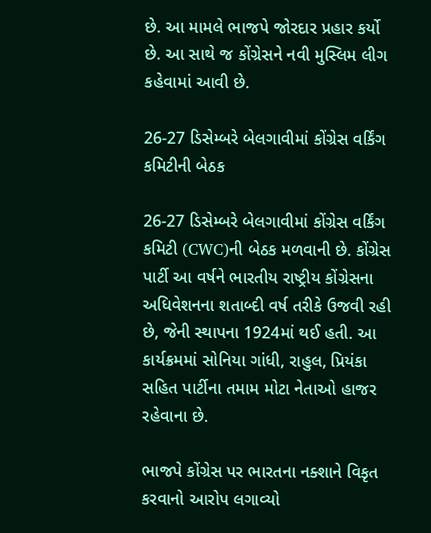છે. આ મામલે ભાજપે જોરદાર પ્રહાર કર્યો છે. આ સાથે જ કોંગ્રેસને નવી મુસ્લિમ લીગ કહેવામાં આવી છે.

26-27 ડિસેમ્બરે બેલગાવીમાં કોંગ્રેસ વર્કિંગ કમિટીની બેઠક

26-27 ડિસેમ્બરે બેલગાવીમાં કોંગ્રેસ વર્કિંગ કમિટી (CWC)ની બેઠક મળવાની છે. કોંગ્રેસ પાર્ટી આ વર્ષને ભારતીય રાષ્ટ્રીય કોંગ્રેસના અધિવેશનના શતાબ્દી વર્ષ તરીકે ઉજવી રહી છે, જેની સ્થાપના 1924માં થઈ હતી. આ કાર્યક્રમમાં સોનિયા ગાંધી, રાહુલ, પ્રિયંકા સહિત પાર્ટીના તમામ મોટા નેતાઓ હાજર રહેવાના છે.

ભાજપે કોંગ્રેસ પર ભારતના નક્શાને વિકૃત કરવાનો આરોપ લગાવ્યો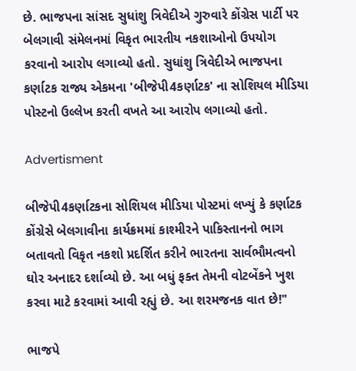છે. ભાજપના સાંસદ સુધાંશુ ત્રિવેદીએ ગુરુવારે કોંગ્રેસ પાર્ટી પર બેલગાવી સંમેલનમાં વિકૃત ભારતીય નકશાઓનો ઉપયોગ કરવાનો આરોપ લગાવ્યો હતો. સુધાંશુ ત્રિવેદીએ ભાજપના કર્ણાટક રાજ્ય એકમના 'બીજેપી4કર્ણાટક' ના સોશિયલ મીડિયા પોસ્ટનો ઉલ્લેખ કરતી વખતે આ આરોપ લગાવ્યો હતો.

Advertisment

બીજેપી4કર્ણાટકના સોશિયલ મીડિયા પોસ્ટમાં લખ્યું કે કર્ણાટક કોંગ્રેસે બેલગાવીના કાર્યક્રમમાં કાશ્મીરને પાકિસ્તાનનો ભાગ બતાવતો વિકૃત નકશો પ્રદર્શિત કરીને ભારતના સાર્વભૌમત્વનો ઘોર અનાદર દર્શાવ્યો છે. આ બધું ફક્ત તેમની વોટબેંકને ખુશ કરવા માટે કરવામાં આવી રહ્યું છે. આ શરમજનક વાત છે!"

ભાજપે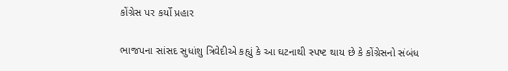કોંગ્રેસ પર કર્યો પ્રહાર

ભાજપના સાંસદ સુધાંશુ ત્રિવેદીએ કહ્યું કે આ ઘટનાથી સ્પષ્ટ થાય છે કે કોંગ્રેસનો સંબંધ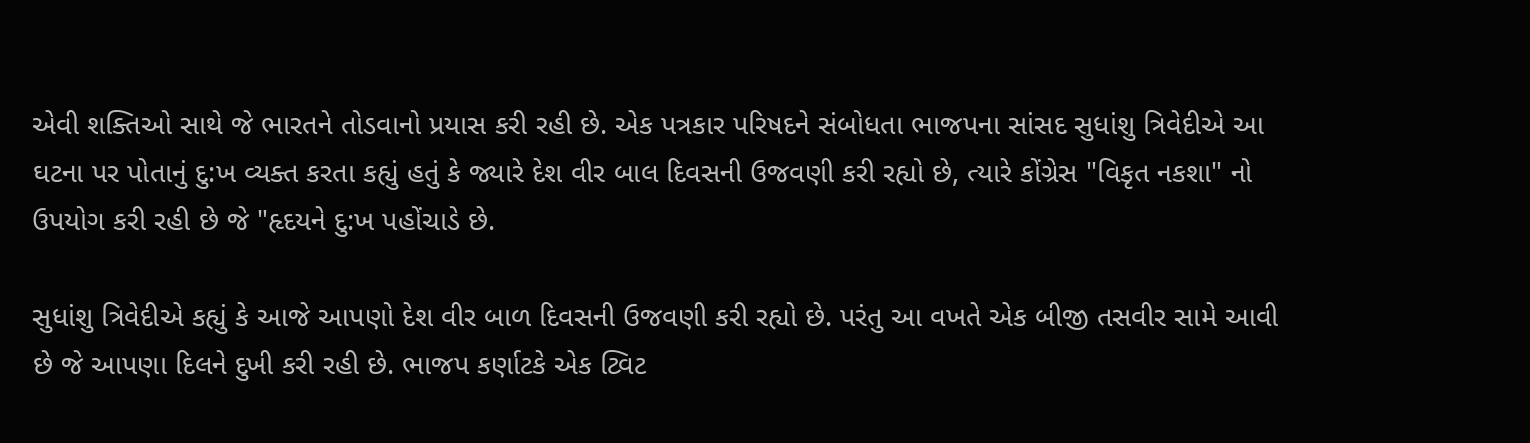એવી શક્તિઓ સાથે જે ભારતને તોડવાનો પ્રયાસ કરી રહી છે. એક પત્રકાર પરિષદને સંબોધતા ભાજપના સાંસદ સુધાંશુ ત્રિવેદીએ આ ઘટના પર પોતાનું દુ:ખ વ્યક્ત કરતા કહ્યું હતું કે જ્યારે દેશ વીર બાલ દિવસની ઉજવણી કરી રહ્યો છે, ત્યારે કોંગ્રેસ "વિકૃત નકશા" નો ઉપયોગ કરી રહી છે જે "હૃદયને દુ:ખ પહોંચાડે છે.

સુધાંશુ ત્રિવેદીએ કહ્યું કે આજે આપણો દેશ વીર બાળ દિવસની ઉજવણી કરી રહ્યો છે. પરંતુ આ વખતે એક બીજી તસવીર સામે આવી છે જે આપણા દિલને દુખી કરી રહી છે. ભાજપ કર્ણાટકે એક ટ્વિટ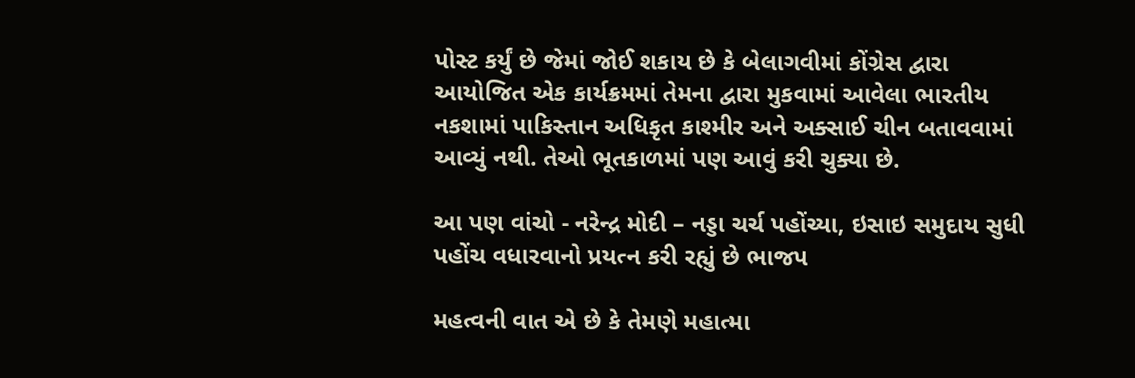પોસ્ટ કર્યું છે જેમાં જોઈ શકાય છે કે બેલાગવીમાં કોંગ્રેસ દ્વારા આયોજિત એક કાર્યક્રમમાં તેમના દ્વારા મુકવામાં આવેલા ભારતીય નકશામાં પાકિસ્તાન અધિકૃત કાશ્મીર અને અક્સાઈ ચીન બતાવવામાં આવ્યું નથી. તેઓ ભૂતકાળમાં પણ આવું કરી ચુક્યા છે.

આ પણ વાંચો - નરેન્દ્ર મોદી – નડ્ડા ચર્ચ પહોંચ્યા, ઇસાઇ સમુદાય સુધી પહોંચ વધારવાનો પ્રયત્ન કરી રહ્યું છે ભાજપ

મહત્વની વાત એ છે કે તેમણે મહાત્મા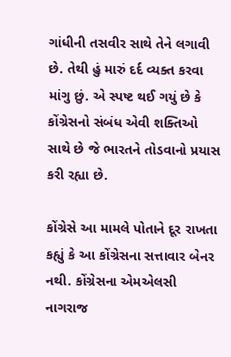ગાંધીની તસવીર સાથે તેને લગાવી છે. તેથી હું મારું દર્દ વ્યક્ત કરવા માંગુ છું. એ સ્પષ્ટ થઈ ગયું છે કે કોંગ્રેસનો સંબંધ એવી શક્તિઓ સાથે છે જે ભારતને તોડવાનો પ્રયાસ કરી રહ્યા છે.

કોંગ્રેસે આ મામલે પોતાને દૂર રાખતા કહ્યું કે આ કોંગ્રેસના સત્તાવાર બેનર નથી. કોંગ્રેસના એમએલસી નાગરાજ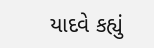યાદવે કહ્યું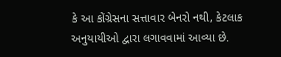કે આ કોંગ્રેસના સત્તાવાર બેનરો નથી, કેટલાક અનુયાયીઓ દ્વારા લગાવવામાં આવ્યા છે.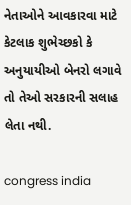નેતાઓને આવકારવા માટે કેટલાક શુભેચ્છકો કે અનુયાયીઓ બેનરો લગાવે તો તેઓ સરકારની સલાહ લેતા નથી.

congress india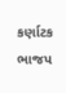કર્ણાટક ભાજપ